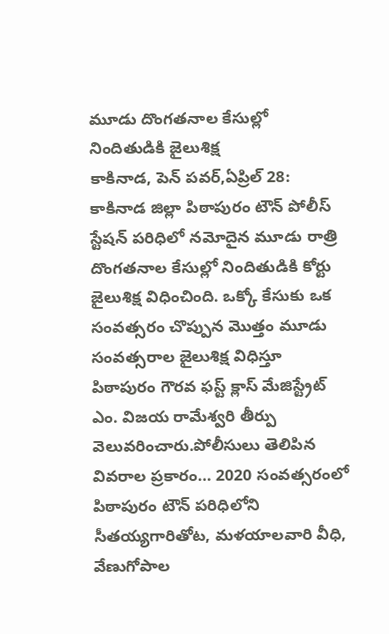మూడు దొంగతనాల కేసుల్లో నిందితుడికి జైలుశిక్ష
కాకినాడ, పెన్ పవర్,ఏప్రిల్ 28: కాకినాడ జిల్లా పిఠాపురం టౌన్ పోలీస్ స్టేషన్ పరిధిలో నమోదైన మూడు రాత్రి దొంగతనాల కేసుల్లో నిందితుడికి కోర్టు జైలుశిక్ష విధించింది. ఒక్కో కేసుకు ఒక సంవత్సరం చొప్పున మొత్తం మూడు సంవత్సరాల జైలుశిక్ష విధిస్తూ పిఠాపురం గౌరవ ఫస్ట్ క్లాస్ మేజిస్ట్రేట్ ఎం. విజయ రామేశ్వరి తీర్పు వెలువరించారు.పోలీసులు తెలిపిన వివరాల ప్రకారం… 2020 సంవత్సరంలో పిఠాపురం టౌన్ పరిధిలోని సీతయ్యగారితోట, మళయాలవారి వీధి, వేణుగోపాల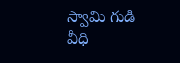స్వామి గుడి వీధి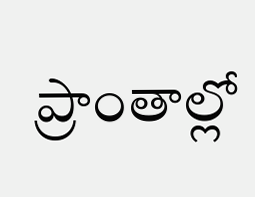ప్రాంతాల్లో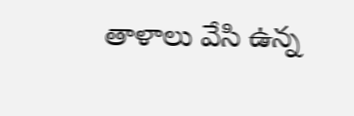తాళాలు వేసి ఉన్న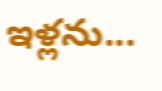ఇళ్లను...